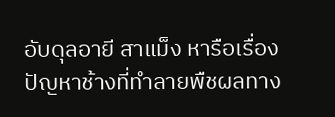อับดุลอายี สาแม็ง หารือเรื่องปัญหาช้างที่ทำลายพืชผลทาง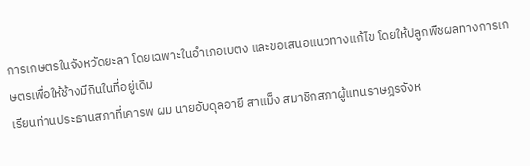การเกษตรในจังหวัดยะลา โดยเฉพาะในอำเภอเบตง และขอเสนอแนวทางแก้ไข โดยให้ปลูกพืชผลทางการเกษตรเพื่อให้ช้างมีกินในที่อยู่เดิม
เรียนท่านประธานสภาที่เคารพ ผม นายอับดุลอายี สาแม็ง สมาชิกสภาผู้แทนราษฎรจังห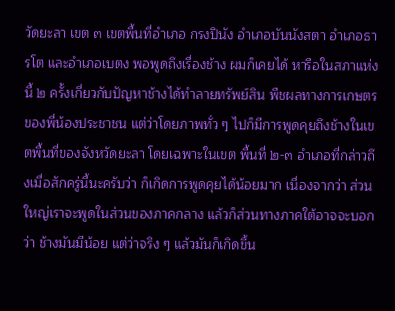วัดยะลา เขต ๓ เขตพื้นที่อำเภอ กรงปินัง อำเภอบันนังสตา อำเภอธารโต และอำเภอเบตง พอพูดถึงเรื่องช้าง ผมก็เคยได้ หารือในสภาแห่งนี้ ๒ ครั้งเกี่ยวกับปัญหาช้างได้ทำลายทรัพย์สิน พืชผลทางการเกษตร ของพี่น้องประชาชน แต่ว่าโดยภาพทั่ว ๆ ไปก็มีการพูดคุยถึงช้างในเขตพื้นที่ของจังหวัดยะลา โดยเฉพาะในเขต พื้นที่ ๒-๓ อำเภอที่กล่าวถึงเมื่อสักครู่นี้นะครับว่า ก็เกิดการพูดคุยได้น้อยมาก เนื่องจากว่า ส่วนใหญ่เราจะพูดในส่วนของภาคกลาง แล้วก็ส่วนทางภาคใต้อาจจะบอกว่า ช้างมันมีน้อย แต่ว่าจริง ๆ แล้วมันก็เกิดขึ้น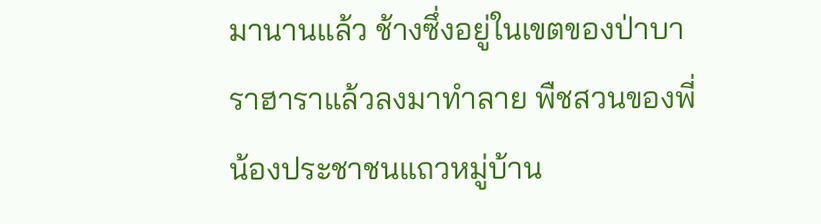มานานแล้ว ช้างซึ่งอยู่ในเขตของป่าบาราฮาราแล้วลงมาทำลาย พืชสวนของพี่น้องประชาชนแถวหมู่บ้าน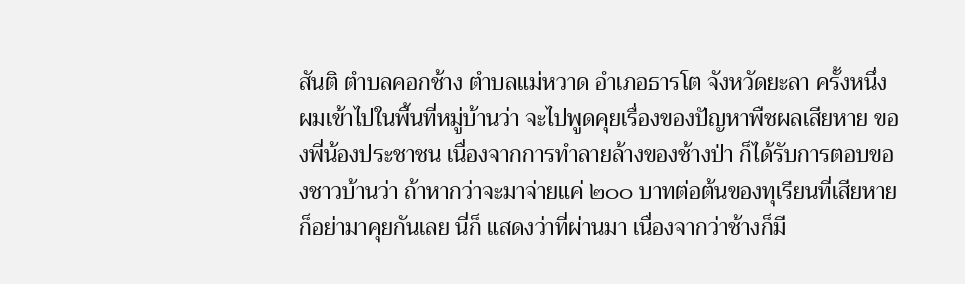สันติ ตำบลคอกช้าง ตำบลแม่หวาด อำเภอธารโต จังหวัดยะลา ครั้งหนึ่งผมเข้าไปในพื้นที่หมู่บ้านว่า จะไปพูดคุยเรื่องของปัญหาพืชผลเสียหาย ของพี่น้องประชาชน เนื่องจากการทำลายล้างของช้างป่า ก็ได้รับการตอบของชาวบ้านว่า ถ้าหากว่าจะมาจ่ายแค่ ๒๐๐ บาทต่อต้นของทุเรียนที่เสียหาย ก็อย่ามาคุยกันเลย นี่ก็ แสดงว่าที่ผ่านมา เนื่องจากว่าช้างก็มี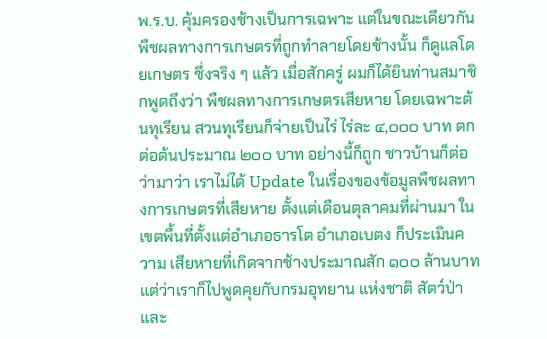พ.ร.บ. คุ้มครองช้างเป็นการเฉพาะ แต่ในขณะเดียวกัน พืชผลทางการเกษตรที่ถูกทำลายโดยช้างนั้น ก็ดูแลโดยเกษตร ซึ่งจริง ๆ แล้ว เมื่อสักครู่ ผมก็ได้ยินท่านสมาชิกพูดถึงว่า พืชผลทางการเกษตรเสียหาย โดยเฉพาะต้นทุเรียน สวนทุเรียนก็จ่ายเป็นไร่ ไร่ละ ๔,๐๐๐ บาท ตกต่อต้นประมาณ ๒๐๐ บาท อย่างนี้ก็ถูก ชาวบ้านก็ต่อว่ามาว่า เราไม่ได้ Update ในเรื่องของข้อมูลพืชผลทางการเกษตรที่เสียหาย ตั้งแต่เดือนตุลาคมที่ผ่านมา ในเขตพื้นที่ตั้งแต่อำเภอธารโต อำเภอเบตง ก็ประเมินความ เสียหายที่เกิดจากช้างประมาณสัก ๑๐๐ ล้านบาท แต่ว่าเราก็ไปพูดคุยกับกรมอุทยาน แห่งชาติ สัตว์ป่าและ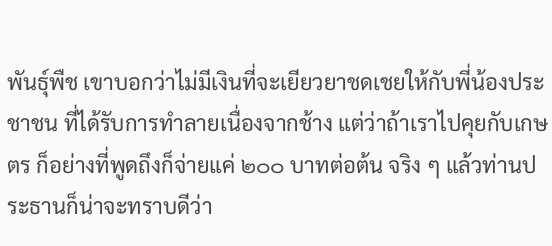พันธุ์พืช เขาบอกว่าไม่มีเงินที่จะเยียวยาชดเชยให้กับพี่น้องประชาชน ที่ได้รับการทำลายเนื่องจากช้าง แต่ว่าถ้าเราไปคุยกับเกษตร ก็อย่างที่พูดถึงก็จ่ายแค่ ๒๐๐ บาทต่อต้น จริง ๆ แล้วท่านประธานก็น่าจะทราบดีว่า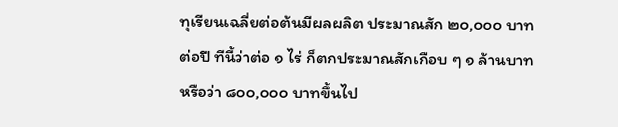ทุเรียนเฉลี่ยต่อต้นมีผลผลิต ประมาณสัก ๒๐,๐๐๐ บาทต่อปี ทีนี้ว่าต่อ ๑ ไร่ ก็ตกประมาณสักเกือบ ๆ ๑ ล้านบาท หรือว่า ๘๐๐,๐๐๐ บาทขึ้นไป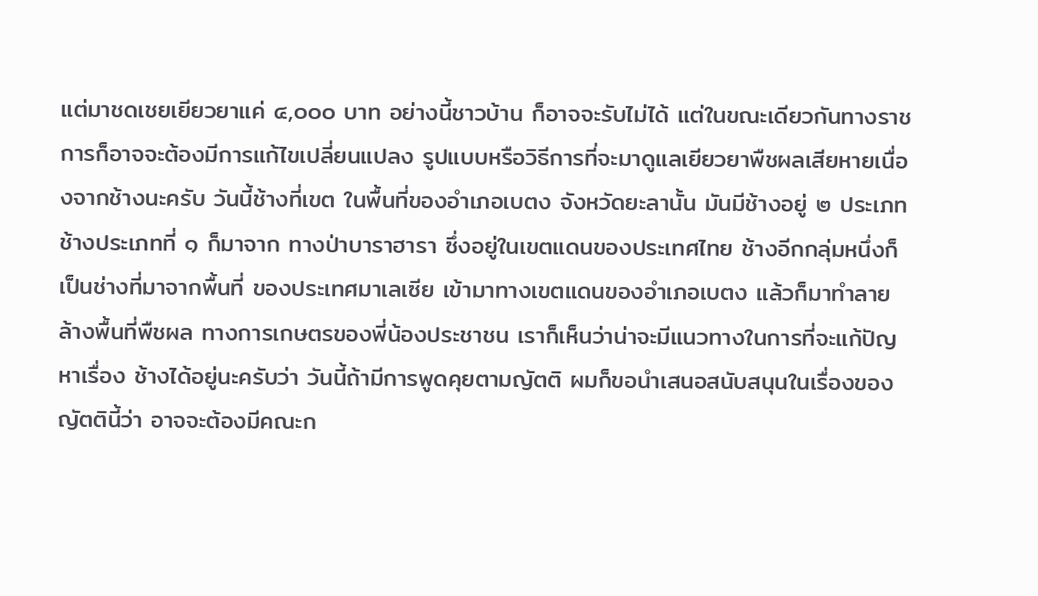แต่มาชดเชยเยียวยาแค่ ๔,๐๐๐ บาท อย่างนี้ชาวบ้าน ก็อาจจะรับไม่ได้ แต่ในขณะเดียวกันทางราชการก็อาจจะต้องมีการแก้ไขเปลี่ยนแปลง รูปแบบหรือวิธีการที่จะมาดูแลเยียวยาพืชผลเสียหายเนื่องจากช้างนะครับ วันนี้ช้างที่เขต ในพื้นที่ของอำเภอเบตง จังหวัดยะลานั้น มันมีช้างอยู่ ๒ ประเภท ช้างประเภทที่ ๑ ก็มาจาก ทางป่าบาราฮารา ซึ่งอยู่ในเขตแดนของประเทศไทย ช้างอีกกลุ่มหนึ่งก็เป็นช่างที่มาจากพื้นที่ ของประเทศมาเลเซีย เข้ามาทางเขตแดนของอำเภอเบตง แล้วก็มาทำลายล้างพื้นที่พืชผล ทางการเกษตรของพี่น้องประชาชน เราก็เห็นว่าน่าจะมีแนวทางในการที่จะแก้ปัญหาเรื่อง ช้างได้อยู่นะครับว่า วันนี้ถ้ามีการพูดคุยตามญัตติ ผมก็ขอนำเสนอสนับสนุนในเรื่องของ ญัตตินี้ว่า อาจจะต้องมีคณะก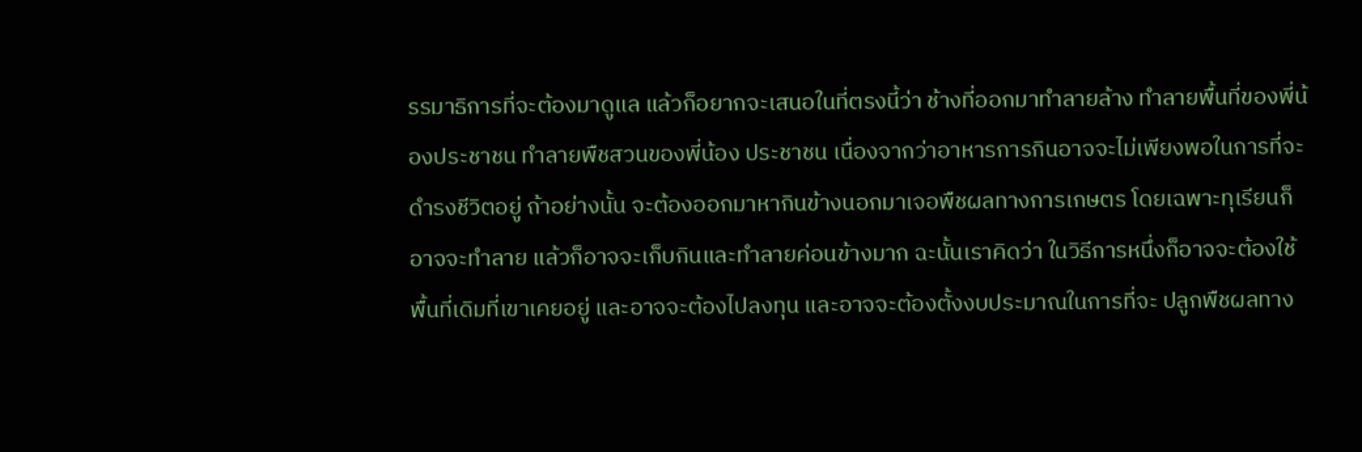รรมาธิการที่จะต้องมาดูแล แล้วก็อยากจะเสนอในที่ตรงนี้ว่า ช้างที่ออกมาทำลายล้าง ทำลายพื้นที่ของพี่น้องประชาชน ทำลายพืชสวนของพี่น้อง ประชาชน เนื่องจากว่าอาหารการกินอาจจะไม่เพียงพอในการที่จะดำรงชีวิตอยู่ ถ้าอย่างนั้น จะต้องออกมาหากินข้างนอกมาเจอพืชผลทางการเกษตร โดยเฉพาะทุเรียนก็อาจจะทำลาย แล้วก็อาจจะเก็บกินและทำลายค่อนข้างมาก ฉะนั้นเราคิดว่า ในวิธีการหนึ่งก็อาจจะต้องใช้ พื้นที่เดิมที่เขาเคยอยู่ และอาจจะต้องไปลงทุน และอาจจะต้องตั้งงบประมาณในการที่จะ ปลูกพืชผลทาง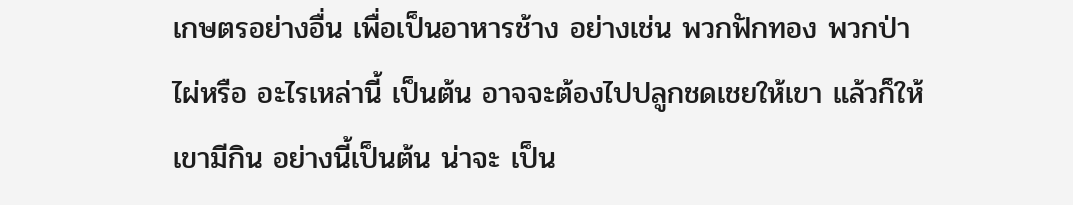เกษตรอย่างอื่น เพื่อเป็นอาหารช้าง อย่างเช่น พวกฟักทอง พวกป่าไผ่หรือ อะไรเหล่านี้ เป็นต้น อาจจะต้องไปปลูกชดเชยให้เขา แล้วก็ให้เขามีกิน อย่างนี้เป็นต้น น่าจะ เป็น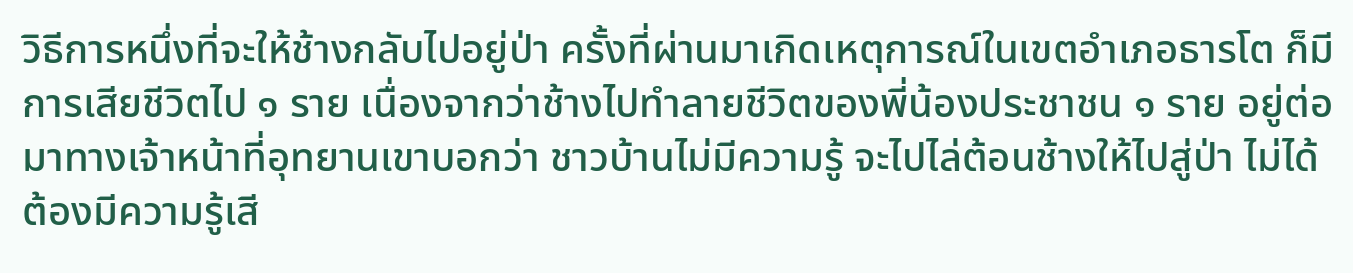วิธีการหนึ่งที่จะให้ช้างกลับไปอยู่ป่า ครั้งที่ผ่านมาเกิดเหตุการณ์ในเขตอำเภอธารโต ก็มีการเสียชีวิตไป ๑ ราย เนื่องจากว่าช้างไปทำลายชีวิตของพี่น้องประชาชน ๑ ราย อยู่ต่อมาทางเจ้าหน้าที่อุทยานเขาบอกว่า ชาวบ้านไม่มีความรู้ จะไปไล่ต้อนช้างให้ไปสู่ป่า ไม่ได้ ต้องมีความรู้เสี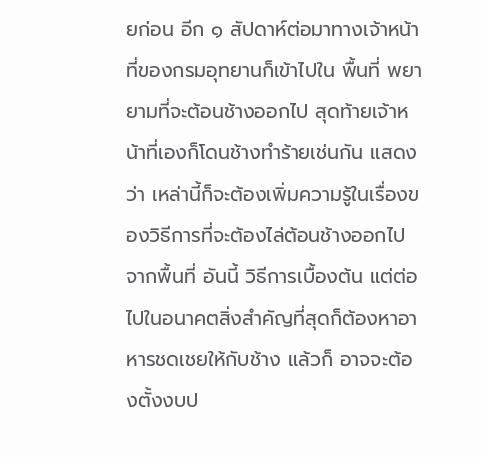ยก่อน อีก ๑ สัปดาห์ต่อมาทางเจ้าหน้าที่ของกรมอุทยานก็เข้าไปใน พื้นที่ พยายามที่จะต้อนช้างออกไป สุดท้ายเจ้าหน้าที่เองก็โดนช้างทำร้ายเช่นกัน แสดงว่า เหล่านี้ก็จะต้องเพิ่มความรู้ในเรื่องของวิธีการที่จะต้องไล่ต้อนช้างออกไปจากพื้นที่ อันนี้ วิธีการเบื้องต้น แต่ต่อไปในอนาคตสิ่งสำคัญที่สุดก็ต้องหาอาหารชดเชยให้กับช้าง แล้วก็ อาจจะต้องตั้งงบป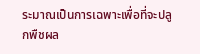ระมาณเป็นการเฉพาะเพื่อที่จะปลูกพืชผล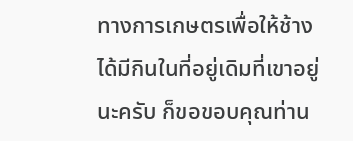ทางการเกษตรเพื่อให้ช้าง ได้มีกินในที่อยู่เดิมที่เขาอยู่นะครับ ก็ขอขอบคุณท่าน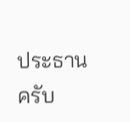ประธานครับ